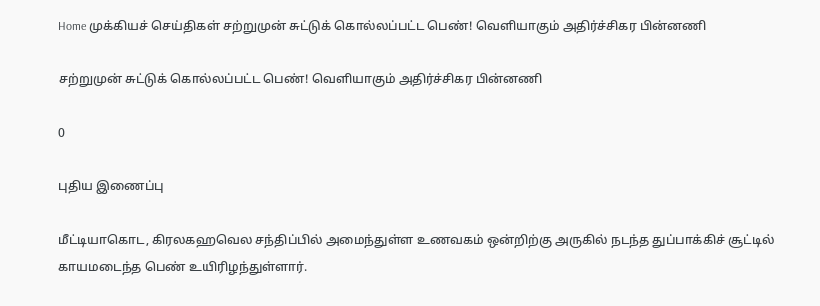Home முக்கியச் செய்திகள் சற்றுமுன் சுட்டுக் கொல்லப்பட்ட பெண்! வெளியாகும் அதிர்ச்சிகர பின்னணி

சற்றுமுன் சுட்டுக் கொல்லப்பட்ட பெண்! வெளியாகும் அதிர்ச்சிகர பின்னணி

0

புதிய இணைப்பு

மீட்டியாகொட, கிரலகஹவெல சந்திப்பில் அமைந்துள்ள உணவகம் ஒன்றிற்கு அருகில் நடந்த துப்பாக்கிச் சூட்டில் காயமடைந்த பெண் உயிரிழந்துள்ளார்.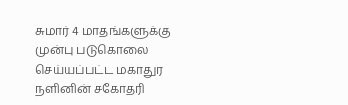சுமார் 4 மாதங்களுக்கு முன்பு படுகொலை செய்யப்பட்ட மகாதுர நளினின் சகோதரி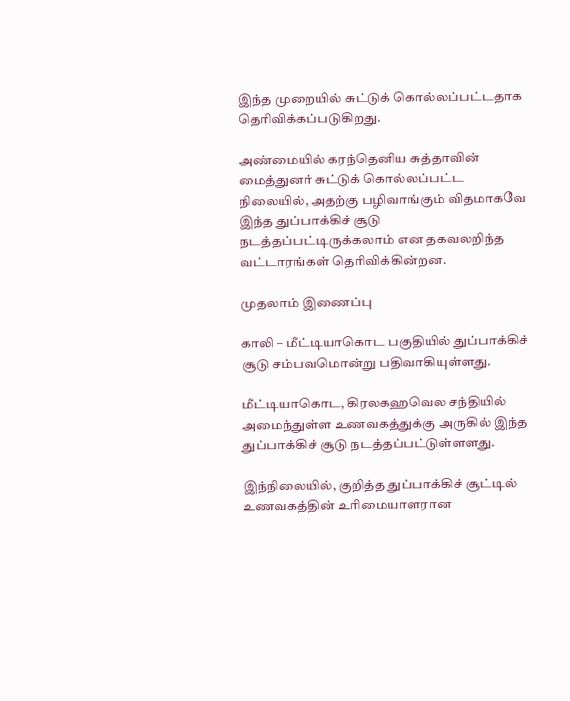இந்த முறையில் சுட்டுக் கொல்லப்பட்டதாக தெரிவிக்கப்படுகிறது.

அண்மையில் கரந்தெனிய சுத்தாவின் மைத்துனர் சுட்டுக் கொல்லப்பட்ட நிலையில், அதற்கு பழிவாங்கும் விதமாகவே இந்த துப்பாக்கிச் சூடு நடத்தப்பட்டிருக்கலாம் என தகவலறிந்த வட்டாரங்கள் தெரிவிக்கின்றன.

முதலாம் இணைப்பு

காலி – மீட்டியாகொட பகுதியில் துப்பாக்கிச் சூடு சம்பவமொன்று பதிவாகியுள்ளது.

மீட்டியாகொட, கிரலகஹவெல சந்தியில் அமைந்துள்ள உணவகத்துக்கு அருகில் இந்த துப்பாக்கிச் சூடு நடத்தப்பட்டுள்ளளது.

இந்நிலையில், குறித்த துப்பாக்கிச் சூட்டில் உணவகத்தின் உரிமையாளரான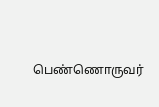பெண்ணொருவர்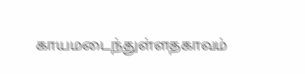காயமடைந்துள்ளதகாவம்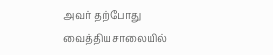அவர் தற்போது வைத்தியசாலையில்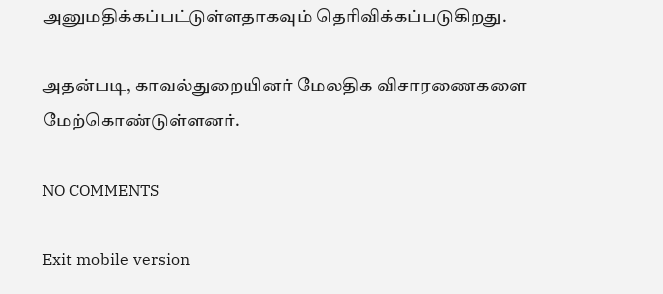அனுமதிக்கப்பட்டுள்ளதாகவும் தெரிவிக்கப்படுகிறது.

அதன்படி, காவல்துறையினர் மேலதிக விசாரணைகளை மேற்கொண்டுள்ளனர்.

NO COMMENTS

Exit mobile version